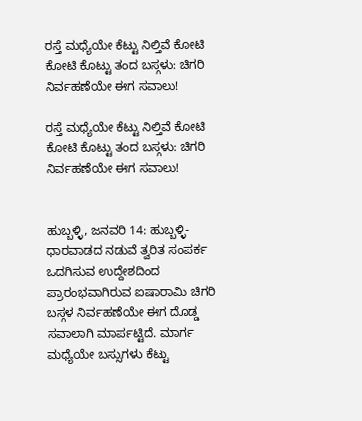ರಸ್ತೆ ಮಧ್ಯೆಯೇ ಕೆಟ್ಟು ನಿಲ್ತಿವೆ ಕೋಟಿ ಕೋಟಿ ಕೊಟ್ಟು ತಂದ ಬಸ್ಗಳು: ಚಿಗರಿ ನಿರ್ವಹಣೆಯೇ ಈಗ ಸವಾಲು!

ರಸ್ತೆ ಮಧ್ಯೆಯೇ ಕೆಟ್ಟು ನಿಲ್ತಿವೆ ಕೋಟಿ ಕೋಟಿ ಕೊಟ್ಟು ತಂದ ಬಸ್ಗಳು: ಚಿಗರಿ ನಿರ್ವಹಣೆಯೇ ಈಗ ಸವಾಲು!


ಹುಬ್ಬಳ್ಳಿ, ಜನವರಿ 14: ಹುಬ್ಬಳ್ಳಿ-ಧಾರವಾಡದ ನಡುವೆ ತ್ವರಿತ ಸಂಪರ್ಕ ಒದಗಿಸುವ ಉದ್ದೇಶದಿಂದ ಪ್ರಾರಂಭವಾಗಿರುವ ಐಷಾರಾಮಿ ಚಿಗರಿ ಬಸ್ಗಳ ನಿರ್ವಹಣೆಯೇ ಈಗ ದೊಡ್ಡ ಸವಾಲಾಗಿ ಮಾರ್ಪಟ್ಟಿದೆ. ಮಾರ್ಗ ಮಧ್ಯೆಯೇ ಬಸ್ಸುಗಳು ಕೆಟ್ಟು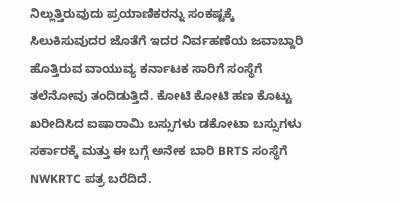ನಿಲ್ಲುತ್ತಿರುವುದು ಪ್ರಯಾಣಿಕರನ್ನು ಸಂಕಷ್ಟಕ್ಕೆ ಸಿಲುಕಿಸುವುದರ ಜೊತೆಗೆ ಇದರ ನಿರ್ವಹಣೆಯ ಜವಾಬ್ದಾರಿ ಹೊತ್ತಿರುವ ವಾಯುವ್ಯ ಕರ್ನಾಟಕ ಸಾರಿಗೆ ಸಂಸ್ಥೆಗೆ ತಲೆನೋವು ತಂದಿಡುತ್ತಿದೆ. ಕೋಟಿ ಕೋಟಿ ಹಣ ಕೊಟ್ಟು ಖರೀದಿಸಿದ ಐಷಾರಾಮಿ ಬಸ್ಸುಗಳು ಡಕೋಟಾ ಬಸ್ಸುಗಳು ಸರ್ಕಾರಕ್ಕೆ ಮತ್ತು ಈ ಬಗ್ಗೆ ಅನೇಕ ಬಾರಿ BRTS ಸಂಸ್ಥೆಗೆ NWKRTC ಪತ್ರ ಬರೆದಿದೆ.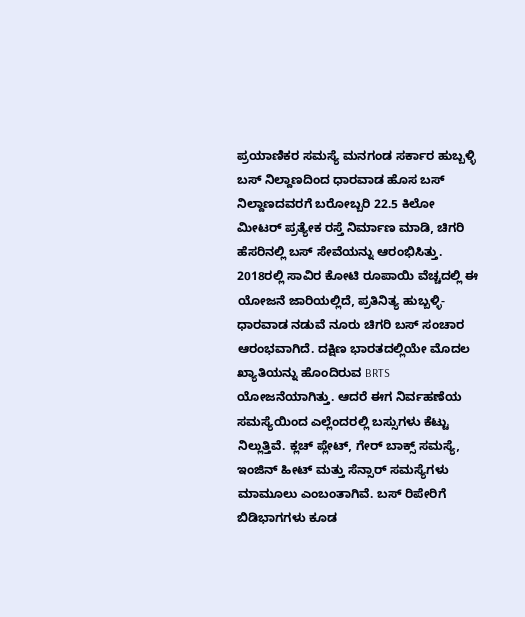ಪ್ರಯಾಣಿಕರ ಸಮಸ್ಯೆ ಮನಗಂಡ ಸರ್ಕಾರ ಹುಬ್ಬಳ್ಳಿ ಬಸ್ ನಿಲ್ದಾಣದಿಂದ ಧಾರವಾಡ ಹೊಸ ಬಸ್ ನಿಲ್ದಾಣದವರಗೆ ಬರೋಬ್ಬರಿ 22.5 ಕಿಲೋ ಮೀಟರ್ ಪ್ರತ್ಯೇಕ ರಸ್ತೆ ನಿರ್ಮಾಣ ಮಾಡಿ, ಚಿಗರಿ ಹೆಸರಿನಲ್ಲಿ ಬಸ್ ಸೇವೆಯನ್ನು ಆರಂಭಿಸಿತ್ತು. 2018ರಲ್ಲಿ ಸಾವಿರ ಕೋಟಿ ರೂಪಾಯಿ ವೆಚ್ಚದಲ್ಲಿ ಈ ಯೋಜನೆ ಜಾರಿಯಲ್ಲಿದೆ, ಪ್ರತಿನಿತ್ಯ ಹುಬ್ಬಳ್ಳಿ-ಧಾರವಾಡ ನಡುವೆ ನೂರು ಚಿಗರಿ ಬಸ್ ಸಂಚಾರ ಆರಂಭವಾಗಿದೆ. ದಕ್ಷಿಣ ಭಾರತದಲ್ಲಿಯೇ ಮೊದಲ ಖ್ಯಾತಿಯನ್ನು ಹೊಂದಿರುವ BRTS ಯೋಜನೆಯಾಗಿತ್ತು. ಆದರೆ ಈಗ ನಿರ್ವಹಣೆಯ ಸಮಸ್ಯೆಯಿಂದ ಎಲ್ಲೆಂದರಲ್ಲಿ ಬಸ್ಸುಗಳು ಕೆಟ್ಟು ನಿಲ್ಲುತ್ತಿವೆ. ಕ್ಲಚ್ ಪ್ಲೇಟ್, ಗೇರ್ ಬಾಕ್ಸ್ ಸಮಸ್ಯೆ, ಇಂಜಿನ್ ಹೀಟ್ ಮತ್ತು ಸೆನ್ಸಾರ್ ಸಮಸ್ಯೆಗಳು ಮಾಮೂಲು ಎಂಬಂತಾಗಿವೆ. ಬಸ್ ರಿಪೇರಿಗೆ ಬಿಡಿಭಾಗಗಳು ಕೂಡ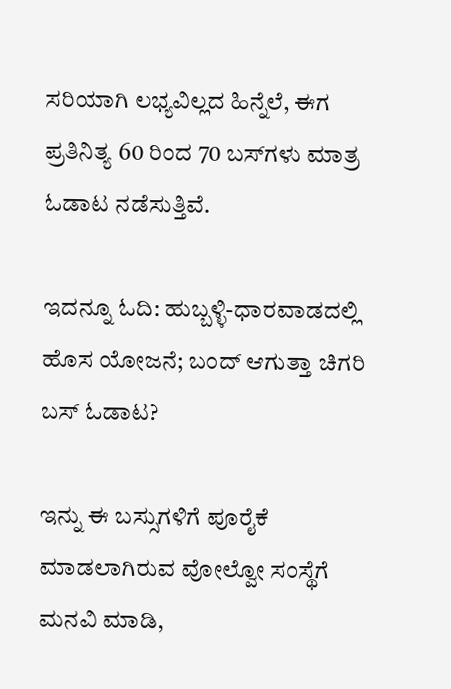ಸರಿಯಾಗಿ ಲಭ್ಯವಿಲ್ಲದ ಹಿನ್ನೆಲೆ, ಈಗ ಪ್ರತಿನಿತ್ಯ 60 ರಿಂದ 70 ಬಸ್‌ಗಳು ಮಾತ್ರ ಓಡಾಟ ನಡೆಸುತ್ತಿವೆ.

ಇದನ್ನೂ ಓದಿ: ಹುಬ್ಬಳ್ಳಿ-ಧಾರವಾಡದಲ್ಲಿ ಹೊಸ ಯೋಜನೆ; ಬಂದ್ ಆಗುತ್ತಾ ಚಿಗರಿ ಬಸ್ ಓಡಾಟ?

ಇನ್ನು ಈ ಬಸ್ಸುಗಳಿಗೆ ಪೂರೈಕೆ ಮಾಡಲಾಗಿರುವ ವೋಲ್ವೋ ಸಂಸ್ಥೆಗೆ ಮನವಿ ಮಾಡಿ,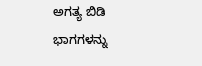ಅಗತ್ಯ ಬಿಡಿ ಭಾಗಗಳನ್ನು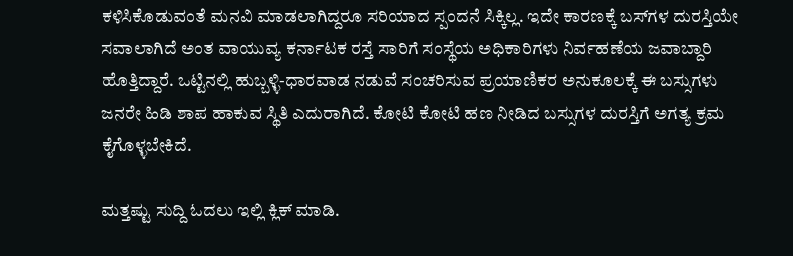ಕಳಿಸಿಕೊಡುವಂತೆ ಮನವಿ ಮಾಡಲಾಗಿದ್ದರೂ ಸರಿಯಾದ ಸ್ಪಂದನೆ ಸಿಕ್ಕಿಲ್ಲ. ಇದೇ ಕಾರಣಕ್ಕೆ ಬಸ್‌ಗಳ ದುರಸ್ತಿಯೇ ಸವಾಲಾಗಿದೆ ಅಂತ ವಾಯುವ್ಯ ಕರ್ನಾಟಕ ರಸ್ತೆ ಸಾರಿಗೆ ಸಂಸ್ಥೆಯ ಅಧಿಕಾರಿಗಳು ನಿರ್ವಹಣೆಯ ಜವಾಬ್ದಾರಿ ಹೊತ್ತಿದ್ದಾರೆ. ಒಟ್ಟಿನಲ್ಲಿ ಹುಬ್ಬಳ್ಳಿ-ಧಾರವಾಡ ನಡುವೆ ಸಂಚರಿಸುವ ಪ್ರಯಾಣಿಕರ ಅನುಕೂಲಕ್ಕೆ ಈ ಬಸ್ಸುಗಳು ಜನರೇ ಹಿಡಿ ಶಾಪ ಹಾಕುವ ಸ್ಥಿತಿ ಎದುರಾಗಿದೆ. ಕೋಟಿ ಕೋಟಿ ಹಣ ನೀಡಿದ ಬಸ್ಸುಗಳ ದುರಸ್ತಿಗೆ ಅಗತ್ಯ ಕ್ರಮ ಕೈಗೊಳ್ಳಬೇಕಿದೆ.

ಮತ್ತಷ್ಟು ಸುದ್ದಿ ಓದಲು ಇಲ್ಲಿ ಕ್ಲಿಕ್ ಮಾಡಿ.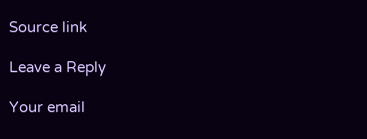Source link

Leave a Reply

Your email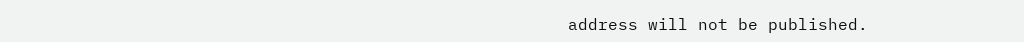address will not be published.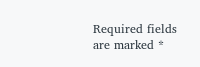Required fields are marked *